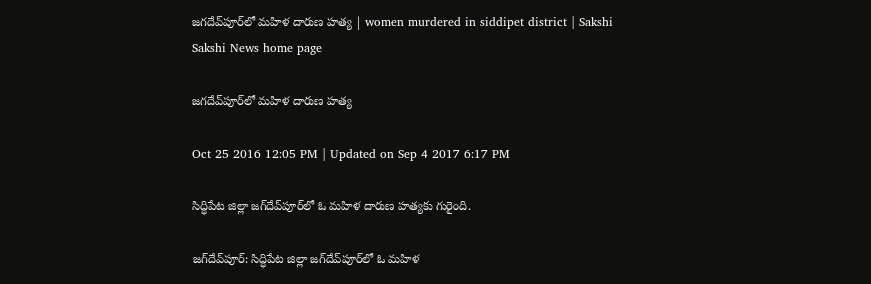జగదేవ్‌పూర్‌లో మహిళ దారుణ హత్య | women murdered in siddipet district | Sakshi
Sakshi News home page

జగదేవ్‌పూర్‌లో మహిళ దారుణ హత్య

Oct 25 2016 12:05 PM | Updated on Sep 4 2017 6:17 PM

సిద్ధిపేట జిల్లా జగ్‌దేవ్‌పూర్‌లో ఓ మహిళ దారుణ హత్యకు గురైంది.

జగ్‌దేవ్‌పూర్: సిద్ధిపేట జిల్లా జగ్‌దేవ్‌పూర్‌లో ఓ మహిళ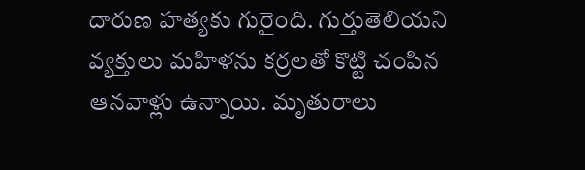దారుణ హత్యకు గురైంది. గుర్తుతెలియని వ్యక్తులు మహిళను కర్రలతో కొట్టి చంపిన ఆనవాళ్లు ఉన్నాయి. మృతురాలు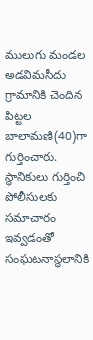ములుగు మండల అడవిమసీదు గ్రామానికి చెందిన పిట్టల బాలామణి(40)గా గుర్తించారు. స్థానికులు గుర్తించి పోలీసులకు సమాచారం ఇవ్వడంతో సంఘటనాస్థలానికి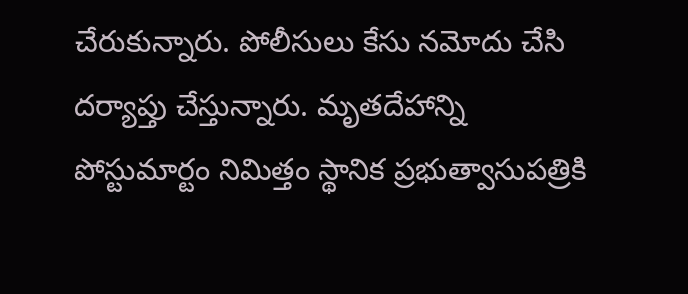చేరుకున్నారు. పోలీసులు కేసు నమోదు చేసి దర్యాప్తు చేస్తున్నారు. మృతదేహాన్ని పోస్టుమార్టం నిమిత్తం స్థానిక ప్రభుత్వాసుపత్రికి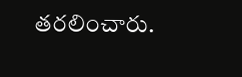తరలించారు.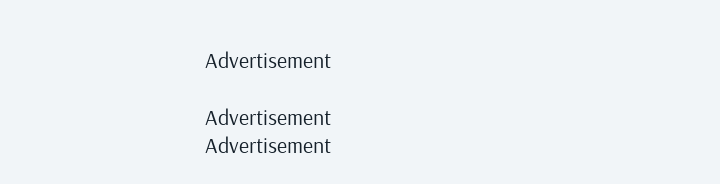Advertisement

Advertisement
Advertisement